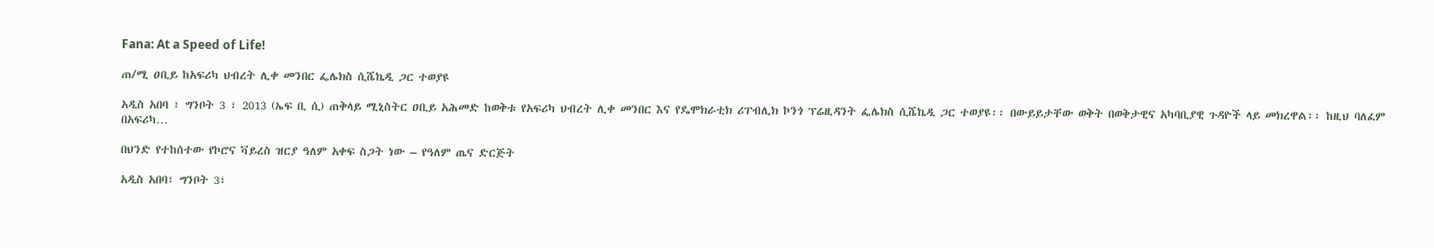Fana: At a Speed of Life!

ጠ/ሚ ዐቢይ ከአፍሪካ ህብረት ሊቀ መንበር ፌሌክስ ሲሼኬዲ ጋር ተወያዩ

አዲስ አበባ ፣ ግንቦት 3 ፣ 2013 (ኤፍ ቢ ሲ) ጠቅላይ ሚኒስትር ዐቢይ አሕመድ ከወቅቱ የአፍሪካ ህብረት ሊቀ መንበር እና የዴሞክራቲክ ሪፐብሊክ ኮንጎ ፕሬዚዳንት ፌሌክስ ሲሼኬዲ ጋር ተወያዩ፡፡ በውይይታቸው ወቅት በወቅታዊና አካባቢያዊ ጉዳዮች ላይ መክረዋል፡፡ ከዚህ ባለፈም በአፍሪካ…

በህንድ የተከሰተው የኮሮና ቫይረስ ዝርያ ዓለም አቀፍ ስጋት ነው – የዓለም ጤና ድርጅት

አዲስ አበባ፣ ግንቦት 3፣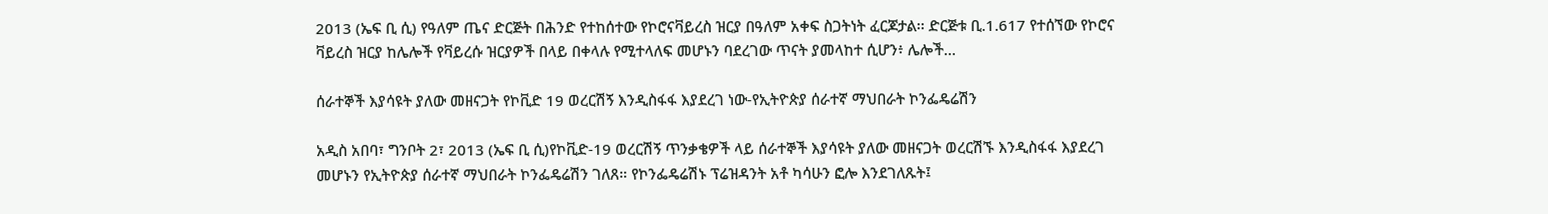2013 (ኤፍ ቢ ሲ) የዓለም ጤና ድርጅት በሕንድ የተከሰተው የኮሮናቫይረስ ዝርያ በዓለም አቀፍ ስጋትነት ፈርጆታል፡፡ ድርጅቱ ቢ.1.617 የተሰኘው የኮሮና ቫይረስ ዝርያ ከሌሎች የቫይረሱ ዝርያዎች በላይ በቀላሉ የሚተላለፍ መሆኑን ባደረገው ጥናት ያመላከተ ሲሆን፥ ሌሎች…

ሰራተኞች እያሳዩት ያለው መዘናጋት የኮቪድ 19 ወረርሽኝ እንዲስፋፋ እያደረገ ነው-የኢትዮጵያ ሰራተኛ ማህበራት ኮንፌዴሬሽን

አዲስ አበባ፣ ግንቦት 2፣ 2013 (ኤፍ ቢ ሲ)የኮቪድ-19 ወረርሽኝ ጥንቃቄዎች ላይ ሰራተኞች እያሳዩት ያለው መዘናጋት ወረርሽኙ እንዲስፋፋ እያደረገ መሆኑን የኢትዮጵያ ሰራተኛ ማህበራት ኮንፌዴሬሽን ገለጸ። የኮንፌዴሬሽኑ ፕሬዝዳንት አቶ ካሳሁን ፎሎ እንደገለጹት፤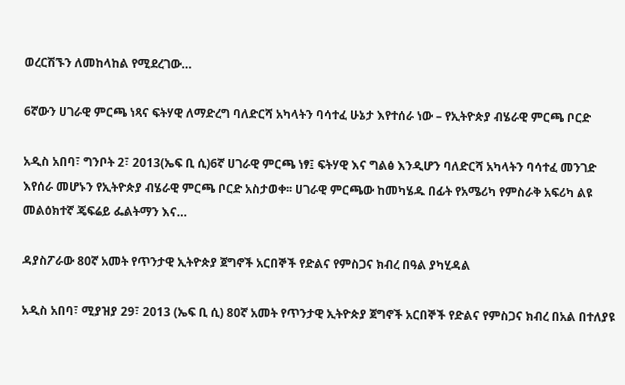ወረርሽኙን ለመከላከል የሚደረገው…

6ኛውን ሀገራዊ ምርጫ ነጻና ፍትሃዊ ለማድረግ ባለድርሻ አካላትን ባሳተፈ ሁኔታ እየተሰራ ነው – የኢትዮጵያ ብሄራዊ ምርጫ ቦርድ

አዲስ አበባ፣ ግንቦት 2፣ 2013(ኤፍ ቢ ሲ)6ኛ ሀገራዊ ምርጫ ነፃ፤ ፍትሃዊ እና ግልፅ እንዲሆን ባለድርሻ አካላትን ባሳተፈ መንገድ እየሰራ መሆኑን የኢትዮጵያ ብሄራዊ ምርጫ ቦርድ አስታወቀ፡፡ ሀገራዊ ምርጫው ከመካሄዱ በፊት የአሜሪካ የምስራቅ አፍሪካ ልዩ መልዕክተኛ ጄፍሬይ ፌልትማን እና…

ዳያስፖራው 80ኛ አመት የጥንታዊ ኢትዮጵያ ጀግኖች አርበኞች የድልና የምስጋና ክብረ በዓል ያካሂዳል

አዲስ አበባ፣ ሚያዝያ 29፣ 2013 (ኤፍ ቢ ሲ) 80ኛ አመት የጥንታዊ ኢትዮጵያ ጀግኖች አርበኞች የድልና የምስጋና ክብረ በአል በተለያዩ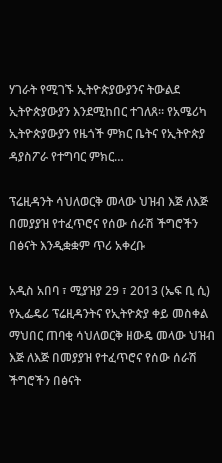ሃገራት የሚገኙ ኢትዮጵያውያንና ትውልደ ኢትዮጵያውያን እንደሚከበር ተገለጸ። የአሜሪካ ኢትዮጵያውያን የዜጎች ምክር ቤትና የኢትዮጵያ ዳያስፖራ የተግባር ምክር…

ፕሬዚዳንት ሳህለወርቅ መላው ህዝብ እጅ ለእጅ በመያያዝ የተፈጥሮና የሰው ሰራሽ ችግሮችን በፅናት እንዲቋቋም ጥሪ አቀረቡ

አዲስ አበባ ፣ ሚያዝያ 29 ፣ 2013 (ኤፍ ቢ ሲ) የኢፌዴሪ ፕሬዚዳንትና የኢትዮጵያ ቀይ መስቀል ማህበር ጠባቂ ሳህለወርቅ ዘውዴ መላው ህዝብ እጅ ለእጅ በመያያዝ የተፈጥሮና የሰው ሰራሽ ችግሮችን በፅናት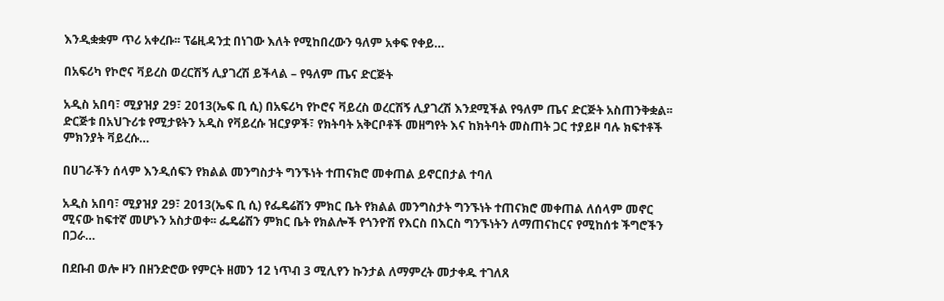እንዲቋቋም ጥሪ አቀረቡ፡፡ ፕሬዚዳንቷ በነገው እለት የሚከበረውን ዓለም አቀፍ የቀይ…

በአፍሪካ የኮሮና ቫይረስ ወረርሽኝ ሊያገረሽ ይችላል – የዓለም ጤና ድርጅት

አዲስ አበባ፣ ሚያዝያ 29፣ 2013(ኤፍ ቢ ሲ) በአፍሪካ የኮሮና ቫይረስ ወረርሽኝ ሊያገረሽ እንደሚችል የዓለም ጤና ድርጅት አስጠንቅቋል፡፡ ድርጅቱ በአህጉሪቱ የሚታዩትን አዲስ የቫይረሱ ዝርያዎች፣ የክትባት አቅርቦቶች መዘግየት እና ከክትባት መስጠት ጋር ተያይዞ ባሉ ክፍተቶች ምክንያት ቫይረሱ…

በሀገራችን ሰላም እንዲሰፍን የክልል መንግስታት ግንኙነት ተጠናክሮ መቀጠል ይኖርበታል ተባለ

አዲስ አበባ፣ ሚያዝያ 29፣ 2013(ኤፍ ቢ ሲ) የፌዴሬሽን ምክር ቤት የክልል መንግስታት ግንኙነት ተጠናክሮ መቀጠል ለሰላም መኖር ሚናው ከፍተኛ መሆኑን አስታወቀ፡፡ ፌዴሬሽን ምክር ቤት የክልሎች የጎንዮሽ የእርስ በእርስ ግንኙነትን ለማጠናከርና የሚከሰቱ ችግሮችን በጋራ…

በደቡብ ወሎ ዞን በዘንድሮው የምርት ዘመን 12 ነጥብ 3 ሚሊየን ኩንታል ለማምረት መታቀዱ ተገለጸ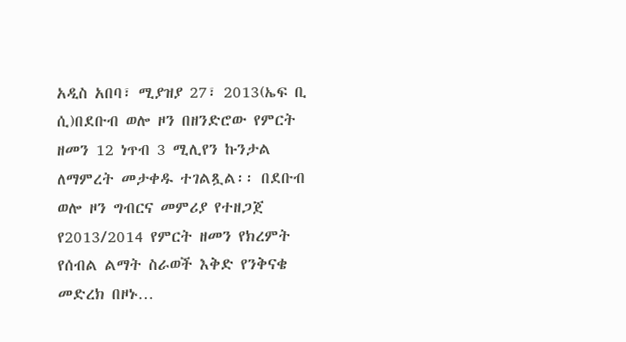አዲስ አበባ፣ ሚያዝያ 27፣ 2013(ኤፍ ቢ ሲ)በደቡብ ወሎ ዞን በዘንድሮው የምርት ዘመን 12 ነጥብ 3 ሚሊየን ኩንታል ለማምረት መታቀዱ ተገልጿል፡፡ በደቡብ ወሎ ዞን ግብርና መምሪያ የተዘጋጀ የ2013/2014 የምርት ዘመን የክረምት የሰብል ልማት ስራወች እቅድ የንቅናቄ መድረክ በዞኑ…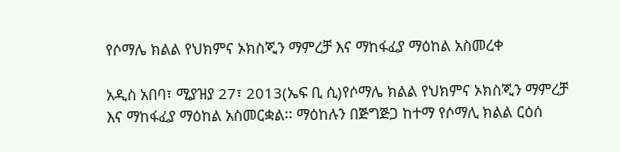የሶማሌ ክልል የህክምና ኦክስጂን ማምረቻ እና ማከፋፈያ ማዕከል አስመረቀ

አዲስ አበባ፣ ሚያዝያ 27፣ 2013(ኤፍ ቢ ሲ)የሶማሌ ክልል የህክምና ኦክስጂን ማምረቻ እና ማከፋፈያ ማዕከል አስመርቋል፡፡ ማዕከሉን በጅግጅጋ ከተማ የሶማሊ ክልል ርዕሰ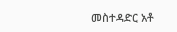መስተዳድር አቶ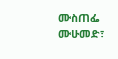ሙስጠፌ ሙሁመድ፣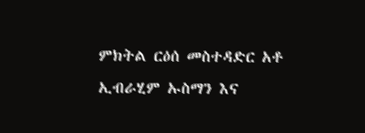ምክትል ርዕሰ መስተዳድር አቶ ኢብራሂም ኡስማን እና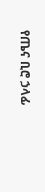የጤና ቢሮ ኃላፊ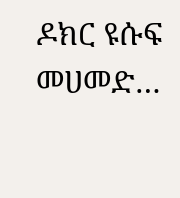ዶክር ዩሱፍ መሀመድ…